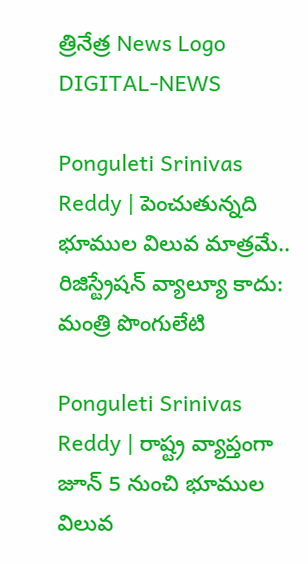త్రినేత్ర News Logo
DIGITAL-NEWS

Ponguleti Srinivas Reddy | పెంచుతున్నది భూముల విలువ మాత్ర‌మే.. రిజిస్ట్రేష‌న్ వ్యాల్యూ కాదు: మంత్రి పొంగులేటి

Ponguleti Srinivas Reddy | రాష్ట్ర వ్యాప్తంగా జూన్ 5 నుంచి భూముల విలువ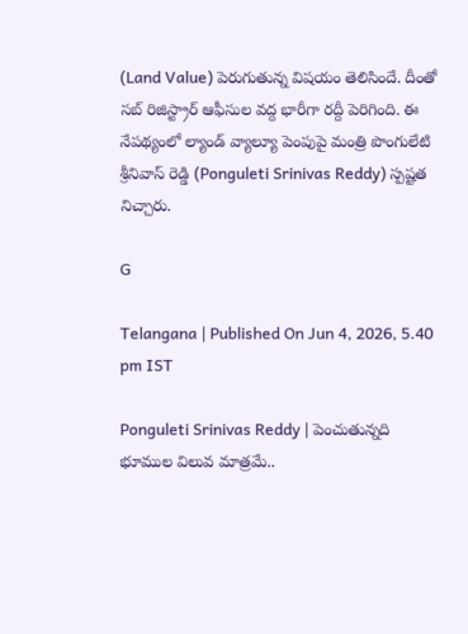(Land Value) పెరుగుతున్న విష‌యం తెలిసిందే. దీంతో స‌బ్ రిజిస్ట్రార్ ఆఫీసుల వ‌ద్ద భారీగా ర‌ద్దీ పెరిగింది. ఈ నేప‌థ్యంలో ల్యాండ్ వ్యాల్యూ పెంపుపై మంత్రి పొంగులేటి శ్రీనివాస్ రెడ్డి (Ponguleti Srinivas Reddy) స్ప‌ష్ట‌త నిచ్చారు.

G

Telangana | Published On Jun 4, 2026, 5.40 pm IST

Ponguleti Srinivas Reddy | పెంచుతున్నది భూముల విలువ మాత్ర‌మే..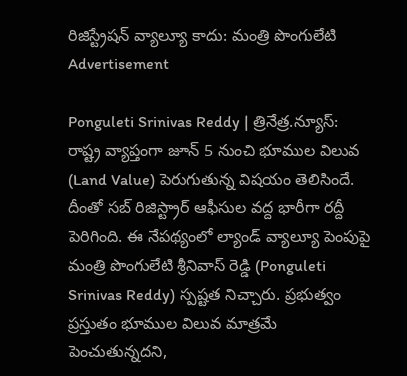రిజిస్ట్రేష‌న్ వ్యాల్యూ కాదు: మంత్రి పొంగులేటి
Advertisement

Ponguleti Srinivas Reddy | త్రినేత్ర‌.న్యూస్‌: రాష్ట్ర వ్యాప్తంగా జూన్ 5 నుంచి భూముల విలువ (Land Value) పెరుగుతున్న విష‌యం తెలిసిందే. దీంతో స‌బ్ రిజిస్ట్రార్ ఆఫీసుల వ‌ద్ద భారీగా ర‌ద్దీ పెరిగింది. ఈ నేప‌థ్యంలో ల్యాండ్ వ్యాల్యూ పెంపుపై మంత్రి పొంగులేటి శ్రీనివాస్ రెడ్డి (Ponguleti Srinivas Reddy) స్ప‌ష్ట‌త నిచ్చారు. ప్ర‌భుత్వం ప్ర‌స్తుతం భూముల విలువ మాత్ర‌మే పెంచుతున్న‌ద‌ని,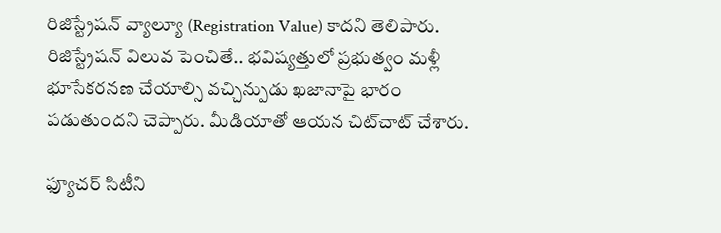రిజిస్ట్రేష‌న్ వ్యాల్యూ (Registration Value) కాద‌ని తెలిపారు. రిజిస్ట్రేష‌న్ విలువ పెంచితే.. భ‌విష్య‌త్తులో ప్ర‌భుత్వం మ‌ళ్లీ భూసేక‌ర‌నణ చేయాల్సి వ‌చ్చిన్పుడు ఖ‌జానాపై భారం ప‌డుతుంద‌ని చెప్పారు. మీడియాతో ఆయ‌న చిట్‌చాట్ చేశారు.

ఫ్యూచ‌ర్ సిటీని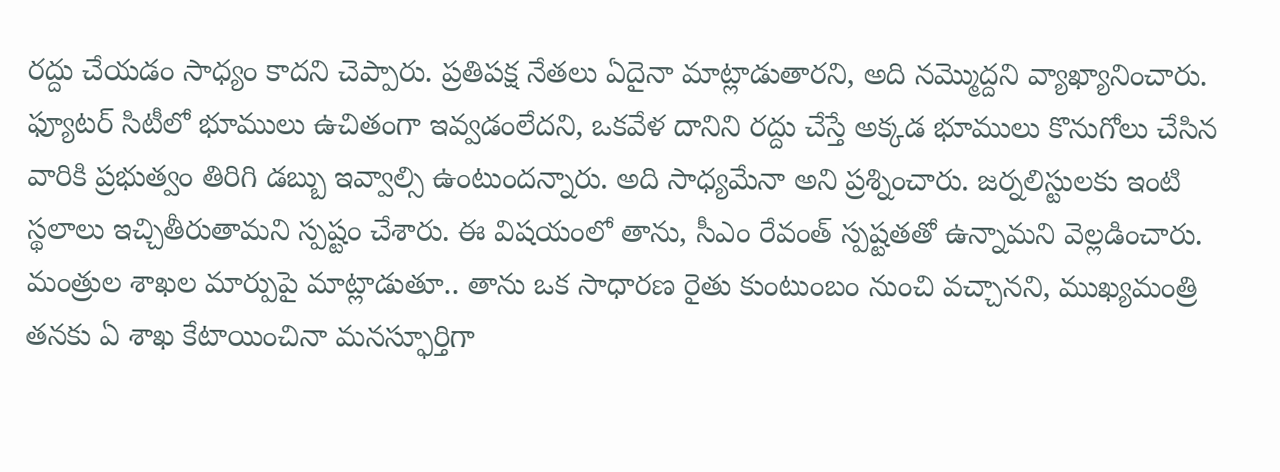ర‌ద్దు చేయ‌డం సాధ్యం కాద‌ని చెప్పారు. ప్రతిపక్ష‌ నేతలు ఏదైనా మాట్లాడుతార‌ని, అది నమ్మొద్దని వ్యాఖ్యానించారు. ఫ్యూట‌ర్ సిటీలో భూములు ఉచితంగా ఇవ్వ‌డంలేద‌ని, ఒకవేళ దానిని ర‌ద్దు చేస్తే అక్క‌డ భూములు కొనుగోలు చేసిన వారికి ప్రభుత్వం తిరిగి డబ్బు ఇవ్వాల్సి ఉంటుంద‌న్నారు. అది సాధ్యమేనా అని ప్ర‌శ్నించారు. జర్నలిస్టులకు ఇంటి స్థలాలు ఇచ్చితీరుతామ‌ని స్ప‌ష్టం చేశారు. ఈ విషయంలో తాను, సీఎం రేవంత్‌ స్పష్టత‌తో ఉన్నామ‌ని వెల్ల‌డించారు. మంత్రుల శాఖ‌ల మార్పుపై మాట్లాడుతూ.. తాను ఒక సాధార‌ణ రైతు కుంటుంబం నుంచి వ‌చ్చాన‌ని, ముఖ్య‌మంత్రి త‌న‌కు ఏ శాఖ కేటాయించినా మ‌న‌స్ఫూర్తిగా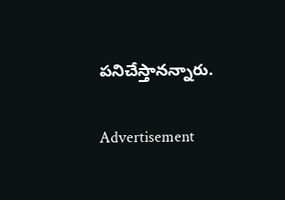ప‌నిచేస్తాన‌న్నారు.

Advertisement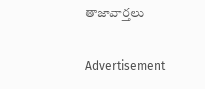తాజావార్తలు

Advertisement